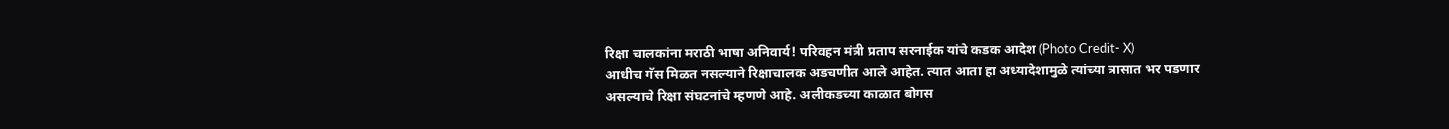रिक्षा चालकांना मराठी भाषा अनिवार्य! परिवहन मंत्री प्रताप सरनाईक यांचे कडक आदेश (Photo Credit- X)
आधीच गॅस मिळत नसल्याने रिक्षाचालक अडचणीत आले आहेत. त्यात आता हा अध्यादेशामुळे त्यांच्या त्रासात भर पडणार असल्याचे रिक्षा संघटनांचे म्हणणे आहे. अलीकडच्या काळात बोगस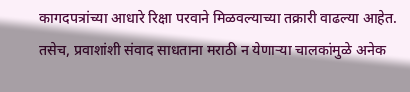कागदपत्रांच्या आधारे रिक्षा परवाने मिळवल्याच्या तक्रारी वाढल्या आहेत. तसेच, प्रवाशांशी संवाद साधताना मराठी न येणाऱ्या चालकांमुळे अनेक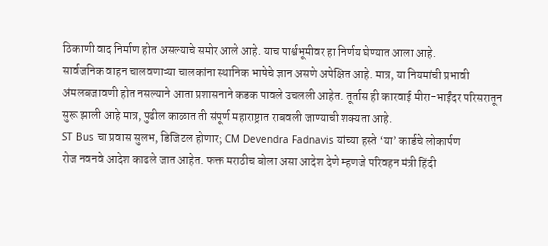ठिकाणी वाद निर्माण होत असल्याचे समोर आले आहे. याच पार्श्वभूमीवर हा निर्णय घेण्यात आला आहे.
सार्वजनिक वाहन चालवणाऱ्या चालकांना स्थानिक भाषेचे ज्ञान असणे अपेक्षित आहे. मात्र, या नियमांची प्रभावी अंमलबजावणी होत नसल्याने आता प्रशासनाने कडक पावले उचलली आहेत. तूर्तास ही कारवाई मीरा-भाईंदर परिसरातून सुरू झाली आहे मात्र, पुढील काळात ती संपूर्ण महाराष्ट्रात राबवली जाण्याची शक्यता आहे.
ST Bus चा प्रवास सुलभ, डिजिटल होणार; CM Devendra Fadnavis यांच्या हस्ते ‘या’ कार्डचे लोकार्पण
रोज नवनवे आदेश काढले जात आहेत. फक्त मराठीच बोला असा आदेश देणे म्हणजे परिवहन मंत्री हिंदी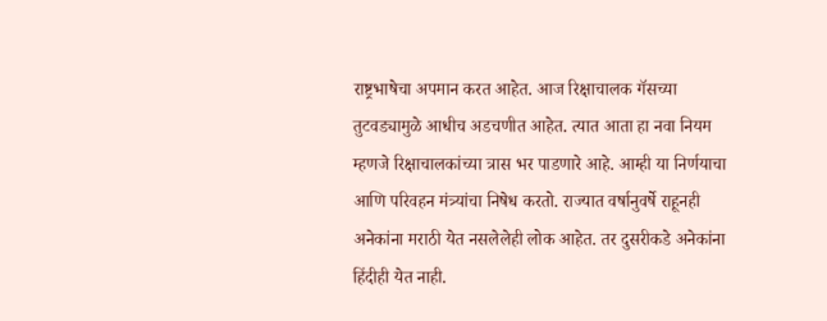राष्ट्रभाषेचा अपमान करत आहेत. आज रिक्षाचालक गॅसच्या तुटवड्यामुळे आधीच अडचणीत आहेत. त्यात आता हा नवा नियम म्हणजे रिक्षाचालकांच्या त्रास भर पाडणारे आहे. आम्ही या निर्णयाचा आणि परिवहन मंत्र्यांचा निषेध करतो. राज्यात वर्षानुवर्षे राहूनही अनेकांना मराठी येत नसलेलेही लोक आहेत. तर दुसरीकडे अनेकांना हिंदीही येत नाही.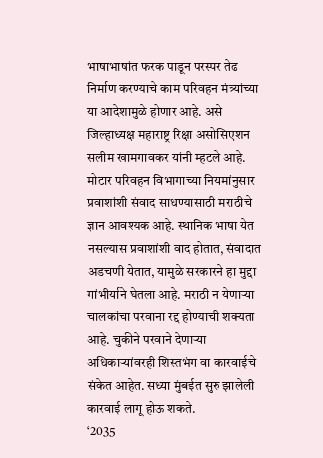भाषाभाषांत फरक पाडून परस्पर तेढ निर्माण करण्याचे काम परिवहन मंत्र्यांच्या या आदेशामुळे होणार आहे. असे जिल्हाध्यक्ष महाराष्ट्र रिक्षा असोसिएशन सलीम खामगावकर यांनी म्हटले आहे.
मोटार परिवहन विभागाच्या नियमांनुसार प्रवाशांशी संवाद साधण्यासाठी मराठीचे ज्ञान आवश्यक आहे. स्थानिक भाषा येत नसल्यास प्रवाशांशी वाद होतात, संवादात अडचणी येतात, यामुळे सरकारने हा मुद्दा गांभीर्याने घेतला आहे. मराठी न येणाऱ्या चालकांचा परवाना रद्द होण्याची शक्यता आहे. चुकीने परवाने देणाऱ्या अधिकाऱ्यांवरही शिस्तभंग वा कारवाईचे संकेत आहेत. सध्या मुंबईत सुरु झालेली कारवाई लागू होऊ शकते.
‘2035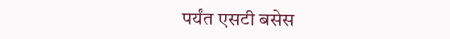पर्यंत एसटी बसेस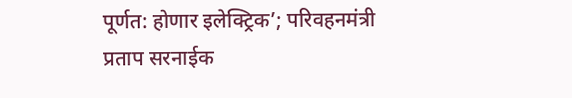पूर्णत: होणार इलेक्ट्रिक’; परिवहनमंत्री प्रताप सरनाईक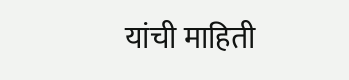यांची माहिती